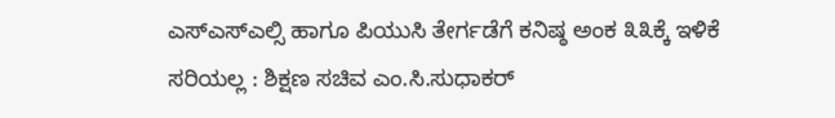ಎಸ್‌ಎಸ್‌ಎಲ್ಸಿ ಹಾಗೂ ಪಿಯುಸಿ ತೇರ್ಗಡೆಗೆ ಕನಿಷ್ಠ ಅಂಕ ೩೩ಕ್ಕೆ ಇಳಿಕೆ ಸರಿಯಲ್ಲ : ಶಿಕ್ಷಣ ಸಚಿವ ಎಂ.ಸಿ.ಸುಧಾಕರ್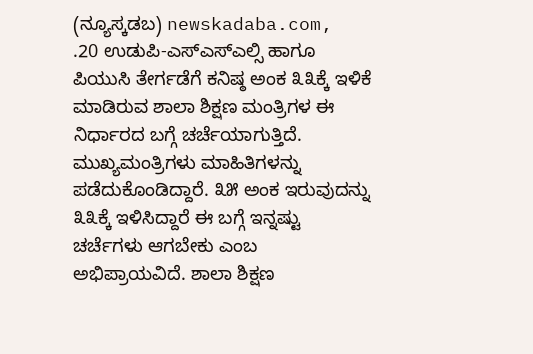(ನ್ಯೂಸ್ಕಡಬ) newskadaba.com,  .20 ಉಡುಪಿ-ಎಸ್‌ಎಸ್‌ಎಲ್ಸಿ ಹಾಗೂ ಪಿಯುಸಿ ತೇರ್ಗಡೆಗೆ ಕನಿಷ್ಠ ಅಂಕ ೩೩ಕ್ಕೆ ಇಳಿಕೆ ಮಾಡಿರುವ ಶಾಲಾ ಶಿಕ್ಷಣ ಮಂತ್ರಿಗಳ ಈ ನಿರ್ಧಾರದ ಬಗ್ಗೆ ಚರ್ಚೆಯಾಗುತ್ತಿದೆ. ಮುಖ್ಯಮಂತ್ರಿಗಳು ಮಾಹಿತಿಗಳನ್ನು ಪಡೆದುಕೊಂಡಿದ್ದಾರೆ. ೩೫ ಅಂಕ ಇರುವುದನ್ನು ೩೩ಕ್ಕೆ ಇಳಿಸಿದ್ದಾರೆ ಈ ಬಗ್ಗೆ ಇನ್ನಷ್ಟು ಚರ್ಚೆಗಳು ಆಗಬೇಕು ಎಂಬ ಅಭಿಪ್ರಾಯವಿದೆ. ಶಾಲಾ ಶಿಕ್ಷಣ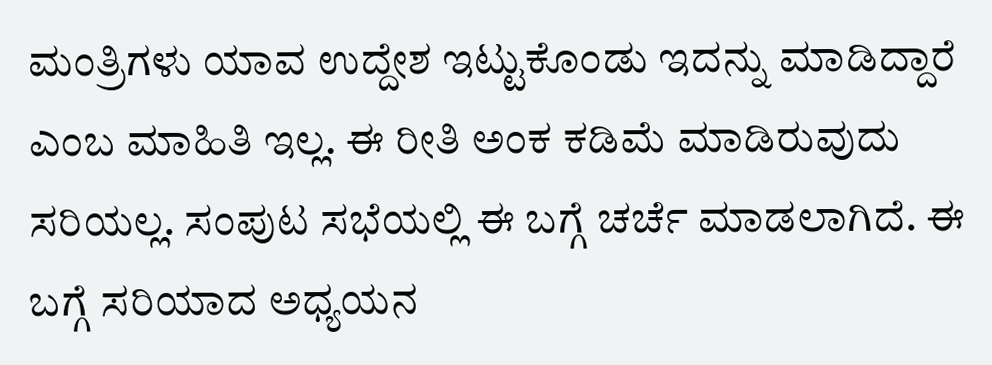ಮಂತ್ರಿಗಳು ಯಾವ ಉದ್ದೇಶ ಇಟ್ಟುಕೊಂಡು ಇದನ್ನು ಮಾಡಿದ್ದಾರೆ ಎಂಬ ಮಾಹಿತಿ ಇಲ್ಲ. ಈ ರೀತಿ ಅಂಕ ಕಡಿಮೆ ಮಾಡಿರುವುದು ಸರಿಯಲ್ಲ. ಸಂಪುಟ ಸಭೆಯಲ್ಲಿ ಈ ಬಗ್ಗೆ ಚರ್ಚೆ ಮಾಡಲಾಗಿದೆ. ಈ ಬಗ್ಗೆ ಸರಿಯಾದ ಅಧ್ಯಯನ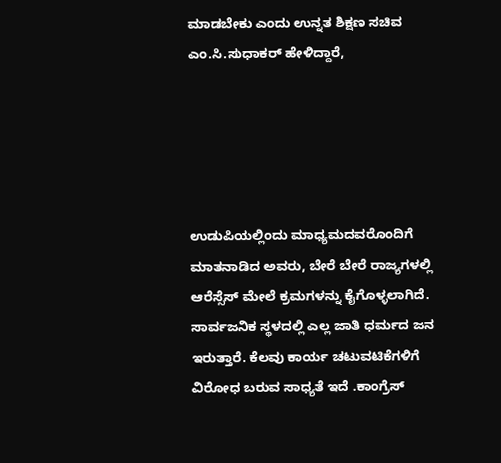ಮಾಡಬೇಕು ಎಂದು ಉನ್ನತ ಶಿಕ್ಷಣ ಸಚಿವ ಎಂ.ಸಿ.ಸುಧಾಕರ್ ಹೇಳಿದ್ದಾರೆ,





ಉಡುಪಿಯಲ್ಲಿಂದು ಮಾಧ್ಯಮದವರೊಂದಿಗೆ ಮಾತನಾಡಿದ ಅವರು, ಬೇರೆ ಬೇರೆ ರಾಜ್ಯಗಳಲ್ಲಿ ಆರೆಸ್ಸೆಸ್ ಮೇಲೆ ಕ್ರಮಗಳನ್ನು ಕೈಗೊಳ್ಳಲಾಗಿದೆ. ಸಾರ್ವಜನಿಕ ಸ್ಥಳದಲ್ಲಿ ಎಲ್ಲ ಜಾತಿ ಧರ್ಮದ ಜನ ಇರುತ್ತಾರೆ. ಕೆಲವು ಕಾರ್ಯ ಚಟುವಟಿಕೆಗಳಿಗೆ ವಿರೋಧ ಬರುವ ಸಾಧ್ಯತೆ ಇದೆ .ಕಾಂಗ್ರೆಸ್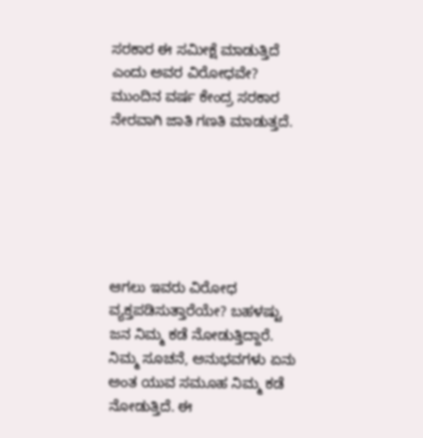ಸರಕಾರ ಈ ಸಮೀಕ್ಷೆ ಮಾಡುತ್ತಿದೆ ಎಂದು ಅವರ ವಿರೋಧವೇ? ಮುಂದಿನ ವರ್ಷ ಕೇಂದ್ರ ಸರಕಾರ ನೇರವಾಗಿ ಜಾತಿ ಗಣತಿ ಮಾಡುತ್ತದೆ.






ಆಗಲು ಇವರು ವಿರೋಧ ವ್ಯಕ್ತಪಡಿಸುತ್ತಾರೆಯೇ? ಬಹಳಷ್ಟು ಜನ ನಿಮ್ಮ ಕಡೆ ನೋಡುತ್ತಿದ್ದಾರೆ. ನಿಮ್ಮ ಸೂಚನೆ, ಅನುಭವಗಳು ಏನು ಅಂತ ಯುವ ಸಮೂಹ ನಿಮ್ಮ ಕಡೆ ನೋಡುತ್ತಿದೆ. ಈ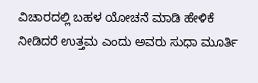ವಿಚಾರದಲ್ಲಿ ಬಹಳ ಯೋಚನೆ ಮಾಡಿ ಹೇಳಿಕೆ ನೀಡಿದರೆ ಉತ್ತಮ ಎಂದು ಅವರು ಸುಧಾ ಮೂರ್ತಿ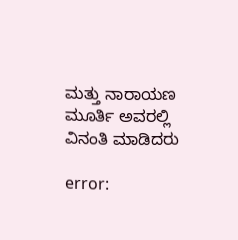ಮತ್ತು ನಾರಾಯಣ ಮೂರ್ತಿ ಅವರಲ್ಲಿ ವಿನಂತಿ ಮಾಡಿದರು

error: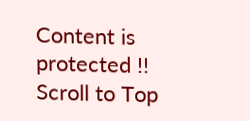Content is protected !!
Scroll to Top